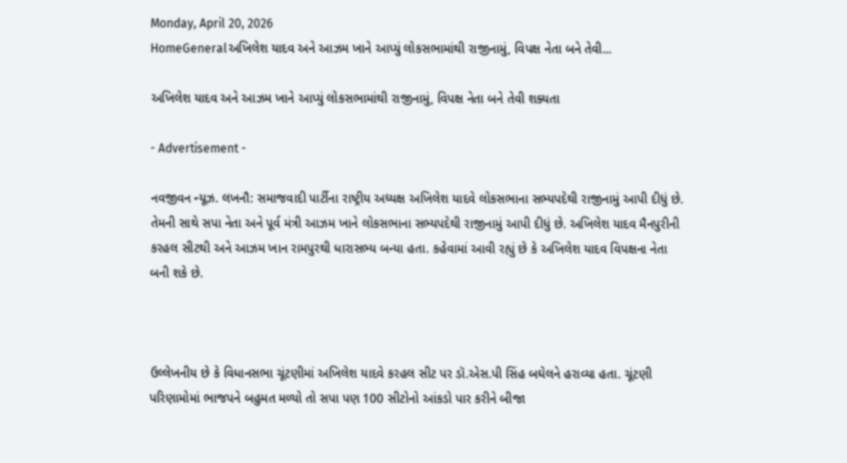Monday, April 20, 2026
HomeGeneralઅખિલેશ યાદવ અને આઝમ ખાને આપ્યું લોકસભામાંથી રાજીનામું, વિપક્ષ નેતા બને તેવી...

અખિલેશ યાદવ અને આઝમ ખાને આપ્યું લોકસભામાંથી રાજીનામું, વિપક્ષ નેતા બને તેવી શક્યતા

- Advertisement -

નવજીવન ન્યૂઝ. લખનૌ: સમાજવાદી પાર્ટીના રાષ્ટ્રીય અધ્યક્ષ અખિલેશ યાદવે લોકસભાના સભ્યપદેથી રાજીનામું આપી દીધું છે. તેમની સાથે સપા નેતા અને પૂર્વ મંત્રી આઝમ ખાને લોકસભાના સભ્યપદેથી રાજીનામું આપી દીધું છે. અખિલેશ યાદવ મૈનપુરીની કરહલ સીટથી અને આઝમ ખાન રામપુરથી ધારાસભ્ય બન્યા હતા. કહેવામાં આવી રહ્યું છે કે અખિલેશ યાદવ વિપક્ષના નેતા બની શકે છે.



ઉલ્લેખનીય છે કે વિધાનસભા ચૂંટણીમાં અખિલેશ યાદવે કરહલ સીટ પર ડૉ.એસ.પી સિંહ બઘેલને હરાવ્યા હતા. ચૂંટણી પરિણામોમાં ભાજપને બહુમત મળ્યો તો સપા પણ 100 સીટોનો આંકડો પાર કરીને બીજા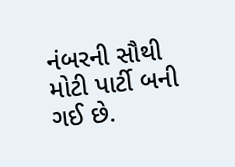નંબરની સૌથી મોટી પાર્ટી બની ગઈ છે.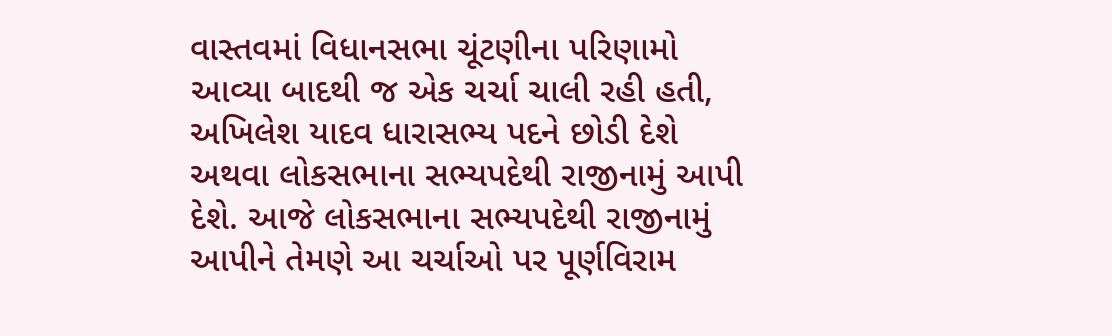વાસ્તવમાં વિધાનસભા ચૂંટણીના પરિણામો આવ્યા બાદથી જ એક ચર્ચા ચાલી રહી હતી, અખિલેશ યાદવ ધારાસભ્ય પદને છોડી દેશે અથવા લોકસભાના સભ્યપદેથી રાજીનામું આપી દેશે. આજે લોકસભાના સભ્યપદેથી રાજીનામું આપીને તેમણે આ ચર્ચાઓ પર પૂર્ણવિરામ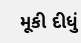મૂકી દીધું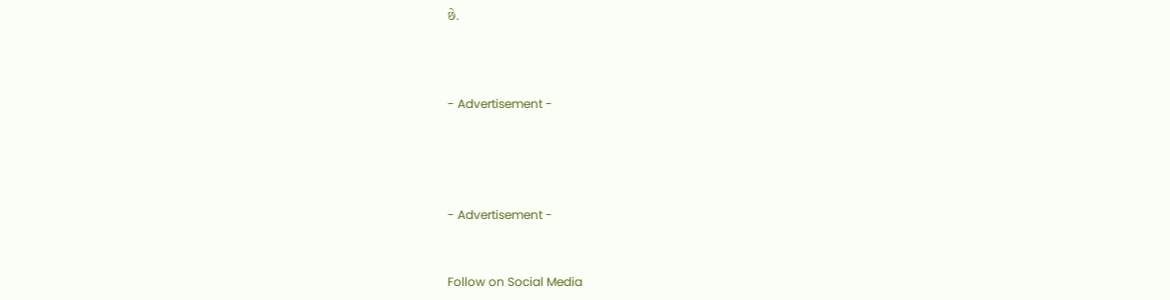છે.



- Advertisement -




- Advertisement -


Follow on Social Media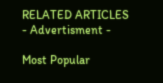RELATED ARTICLES
- Advertisment -

Most Popular